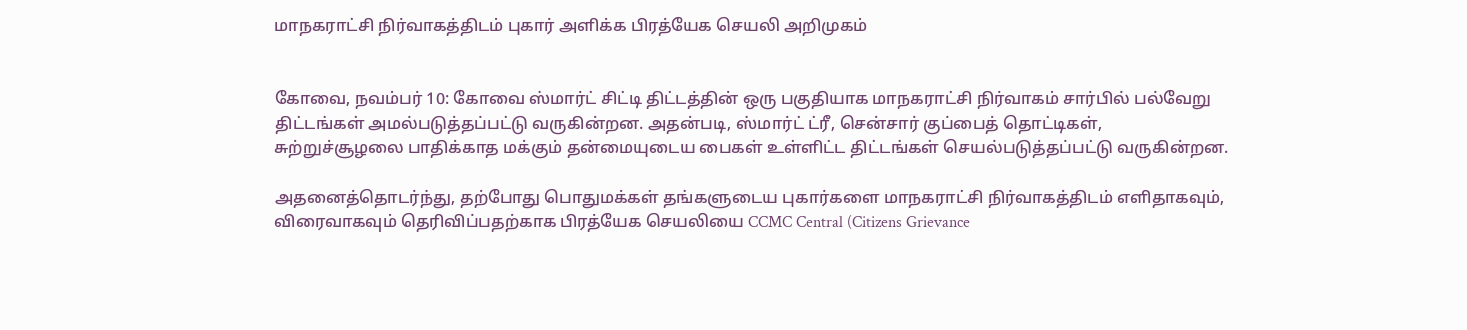மாநகராட்சி நிர்வாகத்திடம் புகார் அளிக்க பிரத்யேக செயலி அறிமுகம்


கோவை, நவம்பர் 10: கோவை ஸ்மார்ட் சிட்டி திட்டத்தின் ஒரு பகுதியாக மாநகராட்சி நிர்வாகம் சார்பில் பல்வேறு திட்டங்கள் அமல்படுத்தப்பட்டு வருகின்றன. அதன்படி, ஸ்மார்ட் ட்ரீ, சென்சார் குப்பைத் தொட்டிகள், சுற்றுச்சூழலை பாதிக்காத மக்கும் தன்மையுடைய பைகள் உள்ளிட்ட திட்டங்கள் செயல்படுத்தப்பட்டு வருகின்றன.

அதனைத்தொடர்ந்து, தற்போது பொதுமக்கள் தங்களுடைய புகார்களை மாநகராட்சி நிர்வாகத்திடம் எளிதாகவும், விரைவாகவும் தெரிவிப்பதற்காக பிரத்யேக செயலியை CCMC Central (Citizens Grievance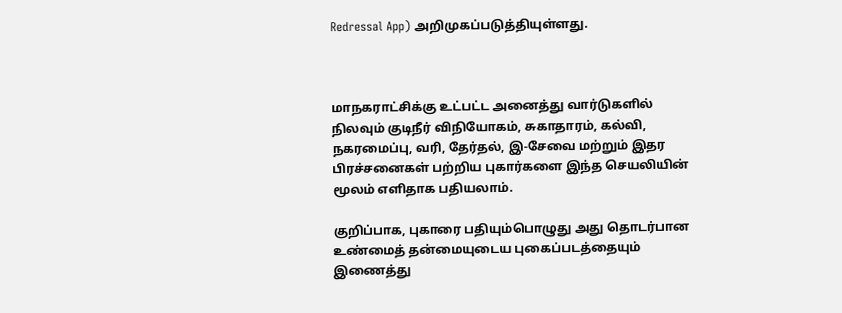Redressal App) அறிமுகப்படுத்தியுள்ளது.



மாநகராட்சிக்கு உட்பட்ட அனைத்து வார்டுகளில் நிலவும் குடிநீர் விநியோகம், சுகாதாரம், கல்வி, நகரமைப்பு, வரி, தேர்தல், இ-சேவை மற்றும் இதர பிரச்சனைகள் பற்றிய புகார்களை இந்த செயலியின் மூலம் எளிதாக பதியலாம்.

குறிப்பாக, புகாரை பதியும்பொழுது அது தொடர்பான உண்மைத் தன்மையுடைய புகைப்படத்தையும் இணைத்து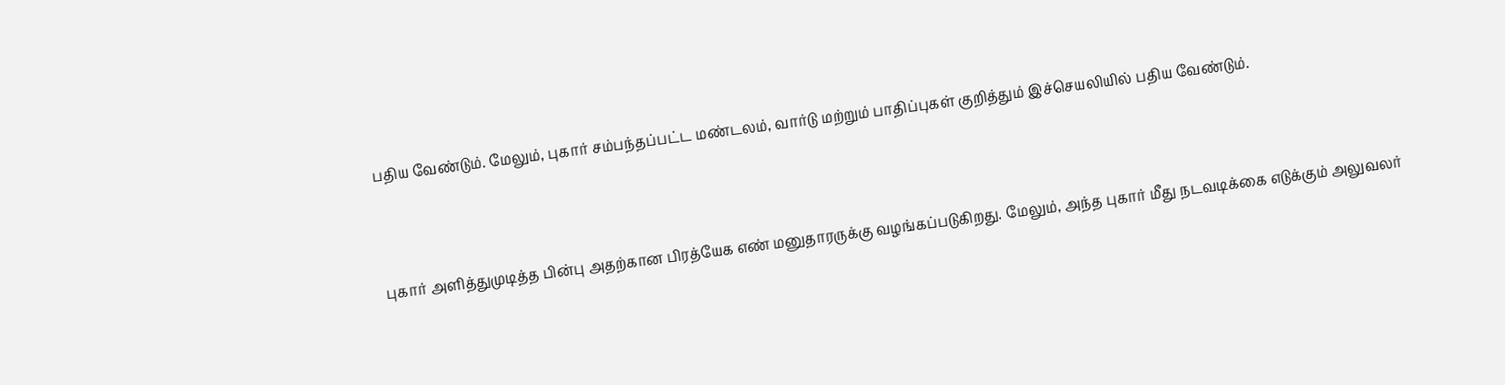பதிய வேண்டும். மேலும், புகார் சம்பந்தப்பட்ட மண்டலம், வார்டு மற்றும் பாதிப்புகள் குறித்தும் இச்செயலியில் பதிய வேண்டும்.



புகார் அளித்துமுடித்த பின்பு அதற்கான பிரத்யேக எண் மனுதாரருக்கு வழங்கப்படுகிறது. மேலும், அந்த புகார் மீது நடவடிக்கை எடுக்கும் அலுவலர்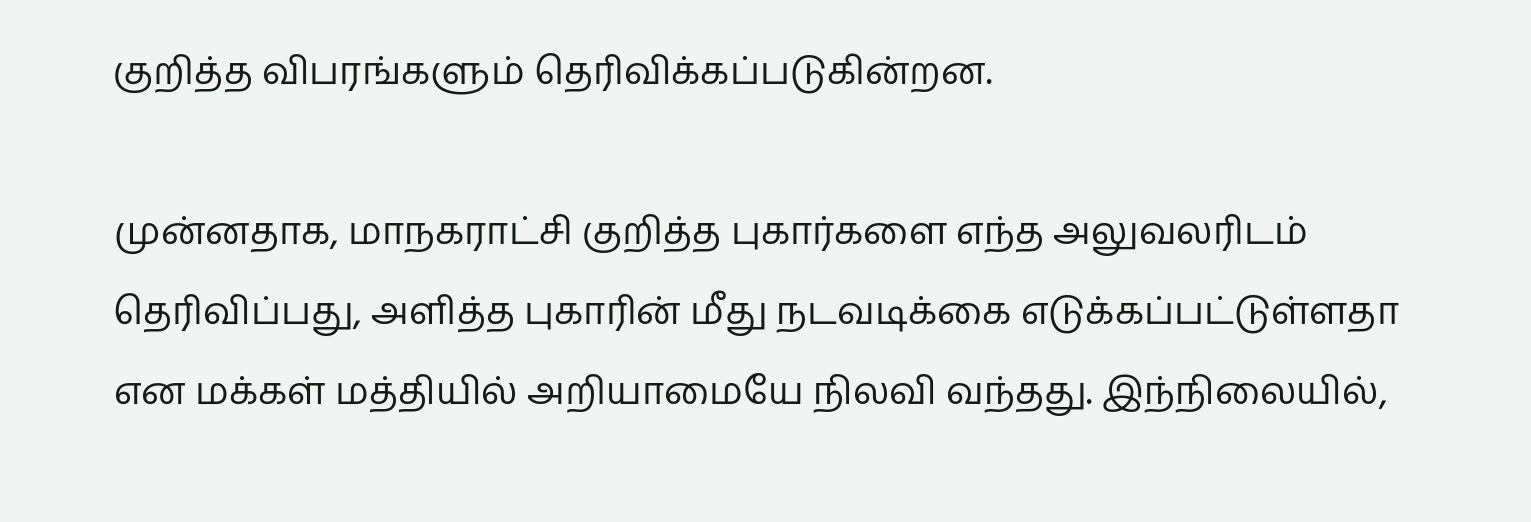குறித்த விபரங்களும் தெரிவிக்கப்படுகின்றன.

முன்னதாக, மாநகராட்சி குறித்த புகார்களை எந்த அலுவலரிடம் தெரிவிப்பது, அளித்த புகாரின் மீது நடவடிக்கை எடுக்கப்பட்டுள்ளதா என மக்கள் மத்தியில் அறியாமையே நிலவி வந்தது. இந்நிலையில்,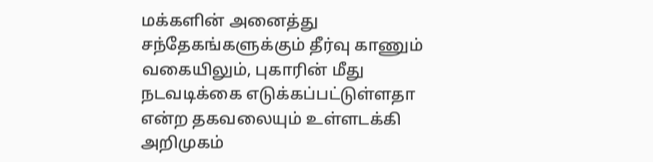மக்களின் அனைத்து சந்தேகங்களுக்கும் தீர்வு காணும் வகையிலும், புகாரின் மீது நடவடிக்கை எடுக்கப்பட்டுள்ளதா என்ற தகவலையும் உள்ளடக்கி அறிமுகம்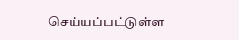செய்யப்பட்டுள்ள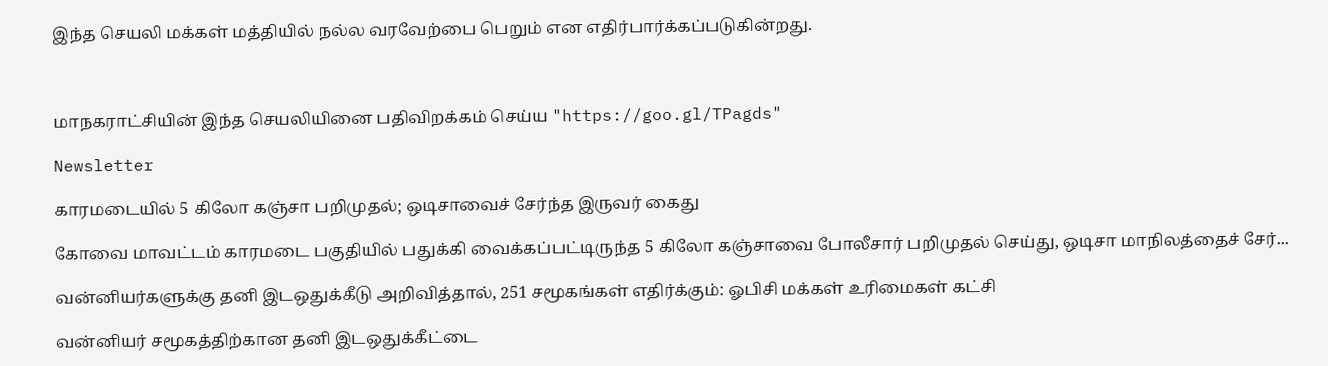இந்த செயலி மக்கள் மத்தியில் நல்ல வரவேற்பை பெறும் என எதிர்பார்க்கப்படுகின்றது.



மாநகராட்சியின் இந்த செயலியினை பதிவிறக்கம் செய்ய "https://goo.gl/TPagds"

Newsletter

காரமடையில் 5 கிலோ கஞ்சா பறிமுதல்; ஒடிசாவைச் சேர்ந்த இருவர் கைது

கோவை மாவட்டம் காரமடை பகுதியில் பதுக்கி வைக்கப்பட்டிருந்த 5 கிலோ கஞ்சாவை போலீசார் பறிமுதல் செய்து, ஒடிசா மாநிலத்தைச் சேர்...

வன்னியர்களுக்கு தனி இடஒதுக்கீடு அறிவித்தால், 251 சமூகங்கள் எதிர்க்கும்: ஓபிசி மக்கள் உரிமைகள் கட்சி

வன்னியர் சமூகத்திற்கான தனி இடஒதுக்கீட்டை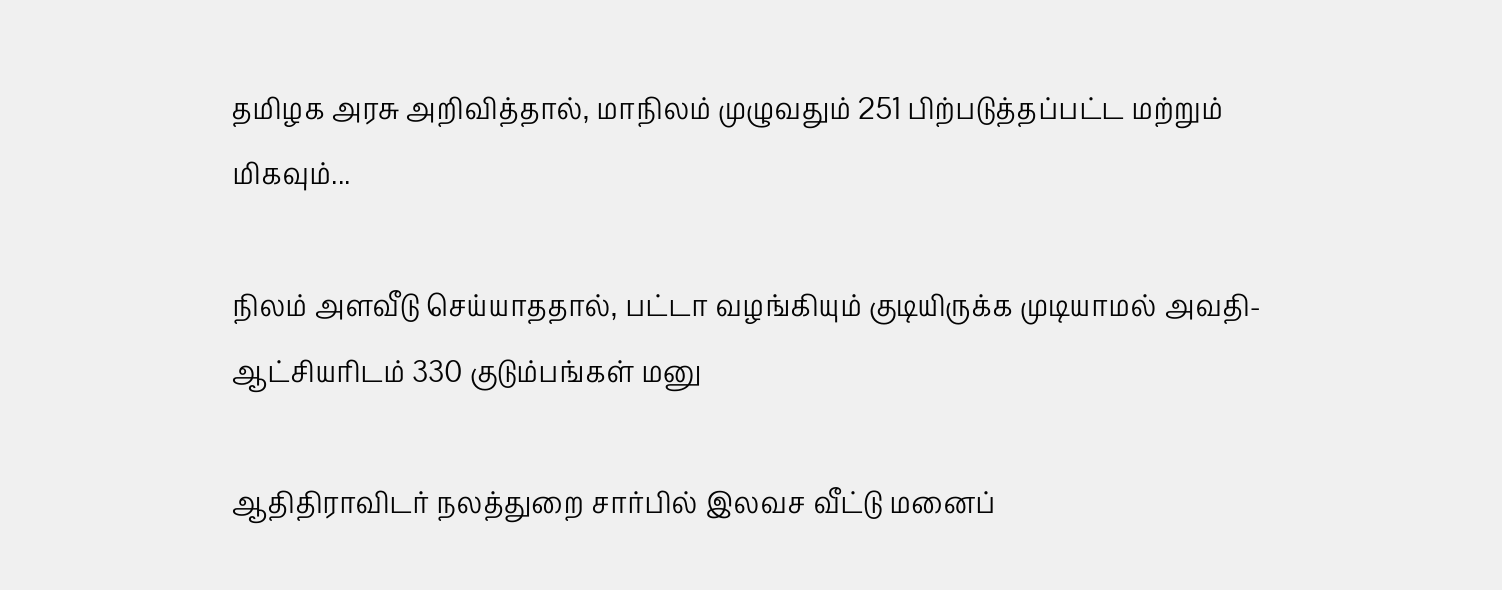தமிழக அரசு அறிவித்தால், மாநிலம் முழுவதும் 251 பிற்படுத்தப்பட்ட மற்றும் மிகவும்...

நிலம் அளவீடு செய்யாததால், பட்டா வழங்கியும் குடியிருக்க முடியாமல் அவதி- ஆட்சியரிடம் 330 குடும்பங்கள் மனு

ஆதிதிராவிடர் நலத்துறை சார்பில் இலவச வீட்டு மனைப்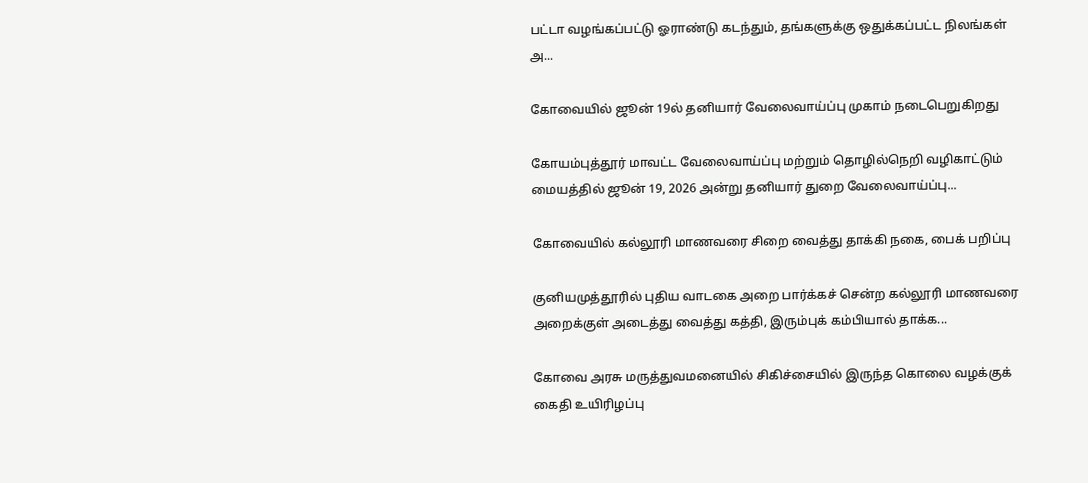பட்டா வழங்கப்பட்டு ஓராண்டு கடந்தும், தங்களுக்கு ஒதுக்கப்பட்ட நிலங்கள் அ...

கோவையில் ஜூன் 19ல் தனியார் வேலைவாய்ப்பு முகாம் நடைபெறுகிறது

கோயம்புத்தூர் மாவட்ட வேலைவாய்ப்பு மற்றும் தொழில்நெறி வழிகாட்டும் மையத்தில் ஜூன் 19, 2026 அன்று தனியார் துறை வேலைவாய்ப்பு...

கோவையில் கல்லூரி மாணவரை சிறை வைத்து தாக்கி நகை, பைக் பறிப்பு

குனியமுத்தூரில் புதிய வாடகை அறை பார்க்கச் சென்ற கல்லூரி மாணவரை அறைக்குள் அடைத்து வைத்து கத்தி, இரும்புக் கம்பியால் தாக்க...

கோவை அரசு மருத்துவமனையில் சிகிச்சையில் இருந்த கொலை வழக்குக் கைதி உயிரிழப்பு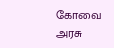கோவை அரசு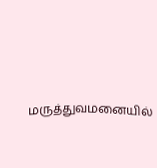மருத்துவமனையில்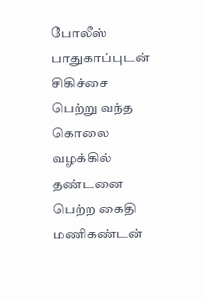போலீஸ் பாதுகாப்புடன் சிகிச்சை பெற்று வந்த கொலை வழக்கில் தண்டனை பெற்ற கைதி மணிகண்டன்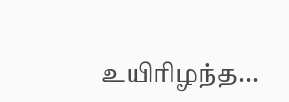உயிரிழந்த...